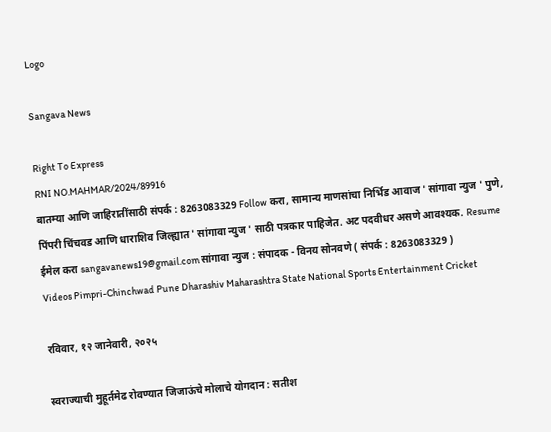Logo

Sangava News

Right To Express
RNI NO.MAHMAR/2024/89916
बातम्या आणि जाहिरातींसाठी संपर्क : 8263083329 Follow करा, सामान्य माणसांचा निर्भिड आवाज ' सांगावा न्युज ' पुणे, पिंपरी चिंचवड आणि धाराशिव जिल्ह्यात ' सांगावा न्युज ' साठी पत्रकार पाहिजेत. अट पदवीधर असणे आवश्यक. Resume ईमेल करा sangavanews19@gmail.com सांगावा न्युज : संपादक - विनय सोनवणे ( संपर्क : 8263083329 )
Videos Pimpri-Chinchwad Pune Dharashiv Maharashtra State National Sports Entertainment Cricket

रविवार, १२ जानेवारी, २०२५

स्वराज्याची मुहूर्तमेढ रोवण्यात जिजाऊंचे मोलाचे योगदान : सतीश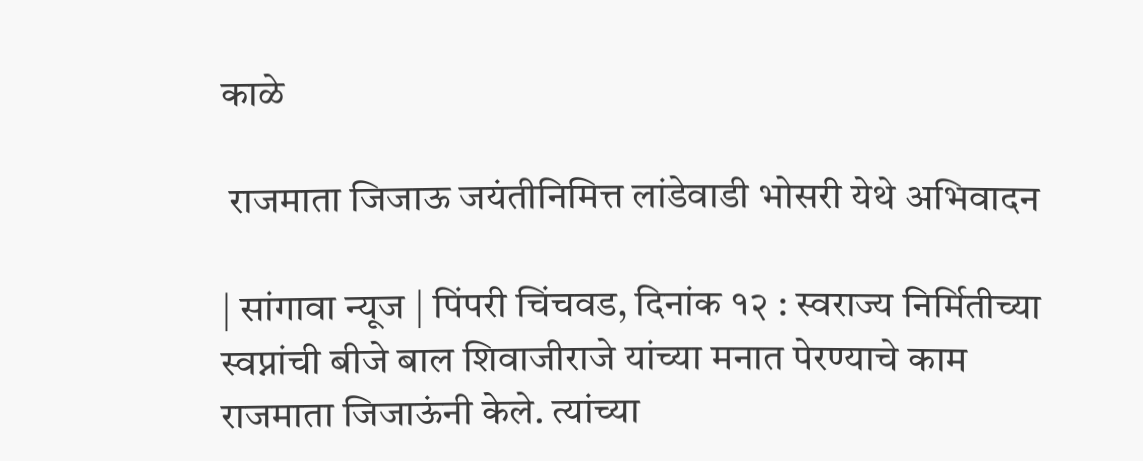काळे

 राजमाता जिजाऊ जयंतीनिमित्त लांडेवाडी भोसरी येथे अभिवादन

| सांगावा न्यूज | पिंपरी चिंचवड, दिनांक १२ : स्वराज्य निर्मितीच्या स्वप्नांची बीजे बाल शिवाजीराजे यांच्या मनात पेरण्याचे काम राजमाता जिजाऊंनी केले. त्यांच्या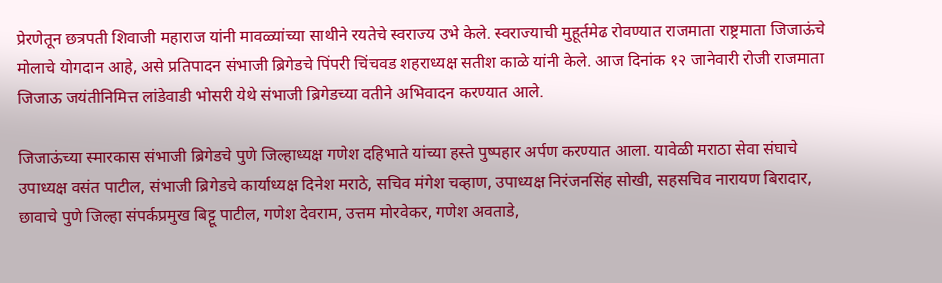प्रेरणेतून छत्रपती शिवाजी महाराज यांनी मावळ्यांच्या साथीने रयतेचे स्वराज्य उभे केले. स्वराज्याची मुहूर्तमेढ रोवण्यात राजमाता राष्ट्रमाता जिजाऊंचे मोलाचे योगदान आहे, असे प्रतिपादन संभाजी ब्रिगेडचे पिंपरी चिंचवड शहराध्यक्ष सतीश काळे यांनी केले. आज दिनांक १२ जानेवारी रोजी राजमाता जिजाऊ जयंतीनिमित्त लांडेवाडी भोसरी येथे संभाजी ब्रिगेडच्या वतीने अभिवादन करण्यात आले.

जिजाऊंच्या स्मारकास संभाजी ब्रिगेडचे पुणे जिल्हाध्यक्ष गणेश दहिभाते यांच्या हस्ते पुष्पहार अर्पण करण्यात आला. यावेळी मराठा सेवा संघाचे उपाध्यक्ष वसंत पाटील, संभाजी ब्रिगेडचे कार्याध्यक्ष दिनेश मराठे, सचिव मंगेश चव्हाण, उपाध्यक्ष निरंजनसिंह सोखी, सहसचिव नारायण बिरादार, छावाचे पुणे जिल्हा संपर्कप्रमुख बिट्टू पाटील, गणेश देवराम, उत्तम मोरवेकर, गणेश अवताडे,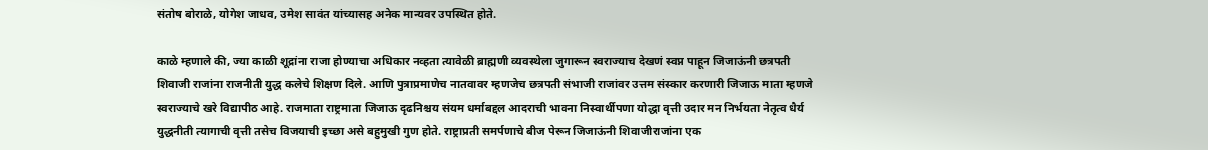संतोष बोराळे, योगेश जाधव, उमेश सावंत यांच्यासह अनेक मान्यवर उपस्थित होते.

काळे म्हणाले की, ज्या काळी शूद्रांना राजा होण्याचा अधिकार नव्हता त्यावेळी ब्राह्मणी व्यवस्थेला जुगारून स्वराज्याच देखणं स्वप्न पाहून जिजाऊंनी छत्रपती शिवाजी राजांना राजनीती युद्ध कलेचे शिक्षण दिले. आणि पुत्राप्रमाणेच नातवावर म्हणजेच छत्रपती संभाजी राजांवर उत्तम संस्कार करणारी जिजाऊ माता म्हणजे स्वराज्याचे खरे विद्यापीठ आहे. राजमाता राष्ट्रमाता जिजाऊ दृढनिश्चय संयम धर्माबद्दल आदराची भावना निस्वार्थीपणा योद्धा वृत्ती उदार मन निर्भयता नेतृत्व धैर्य युद्धनीती त्यागाची वृत्ती तसेच विजयाची इच्छा असे बहुमुखी गुण होते. राष्ट्राप्रती समर्पणाचे बीज पेरून जिजाऊंनी शिवाजीराजांना एक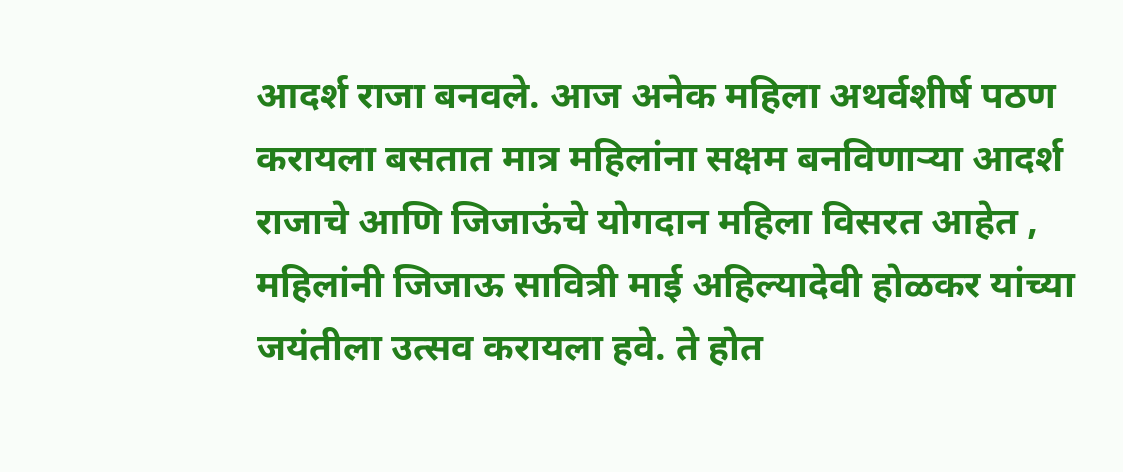आदर्श राजा बनवले. आज अनेक महिला अथर्वशीर्ष पठण करायला बसतात मात्र महिलांना सक्षम बनविणाऱ्या आदर्श राजाचे आणि जिजाऊंचे योगदान महिला विसरत आहेत , महिलांनी जिजाऊ सावित्री माई अहिल्यादेवी होळकर यांच्या जयंतीला उत्सव करायला हवे. ते होत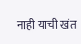नाही याची खंत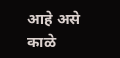आहे असे काळे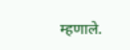म्हणाले.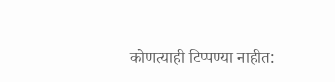कोणत्याही टिप्पण्‍या नाहीत: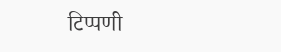टिप्पणी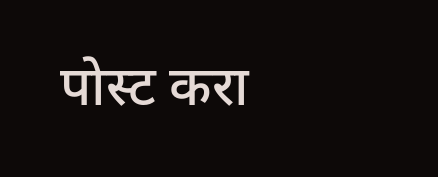पोस्ट करा